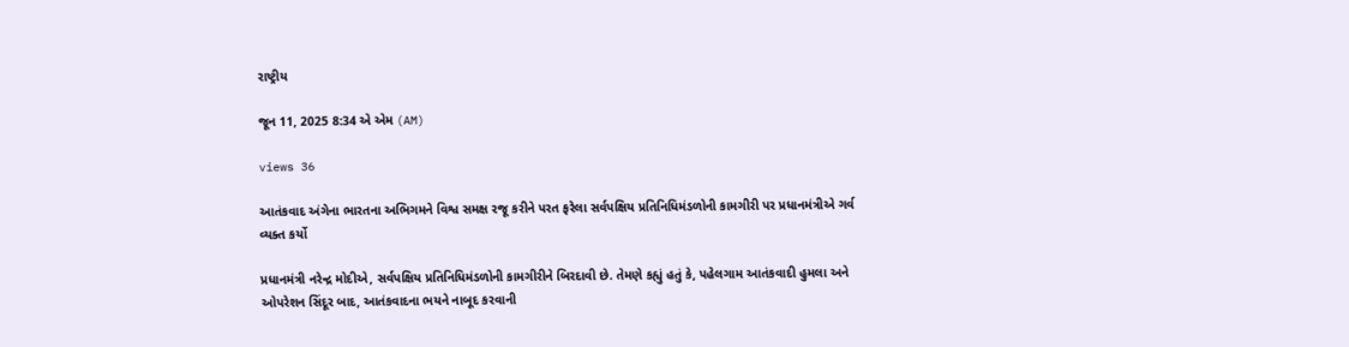રાષ્ટ્રીય

જૂન 11, 2025 8:34 એ એમ (AM)

views 36

આતંકવાદ અંગેના ભારતના અભિગમને વિશ્વ સમક્ષ રજૂ કરીને પરત ફરેલા સર્વપક્ષિય પ્રતિનિધિમંડળોની કામગીરી પર પ્રધાનમંત્રીએ ગર્વ વ્યક્ત કર્યો

પ્રધાનમંત્રી નરેન્દ્ર મોદીએ, સર્વપક્ષિય પ્રતિનિધિમંડળોની કામગીરીને બિરદાવી છે. તેમણે કહ્યું હતું કે, પહેલગામ આતંકવાદી હુમલા અને ઓપરેશન સિંદૂર બાદ, આતંકવાદના ભયને નાબૂદ કરવાની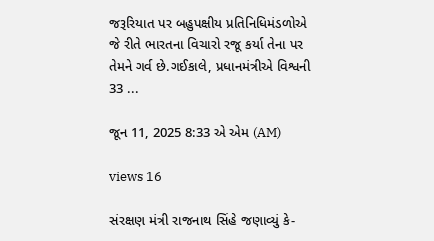જરૂરિયાત પર બહુપક્ષીય પ્રતિનિધિમંડળોએ જે રીતે ભારતના વિચારો રજૂ કર્યા તેના પર તેમને ગર્વ છે.ગઈકાલે, પ્રધાનમંત્રીએ વિશ્વની 33 ...

જૂન 11, 2025 8:33 એ એમ (AM)

views 16

સંરક્ષણ મંત્રી રાજનાથ સિંહે જણાવ્યું કે-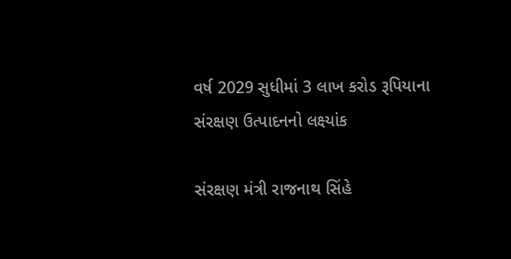વર્ષ 2029 સુધીમાં 3 લાખ કરોડ રૂપિયાના સંરક્ષણ ઉત્પાદનનો લક્ષ્યાંક

સંરક્ષણ મંત્રી રાજનાથ સિંહે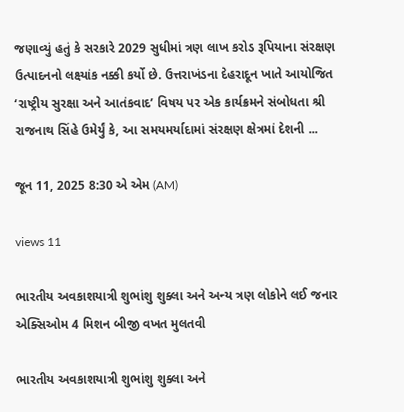જણાવ્યું હતું કે સરકારે 2029 સુધીમાં ત્રણ લાખ કરોડ રૂપિયાના સંરક્ષણ ઉત્પાદનનો લક્ષ્યાંક નક્કી કર્યો છે. ઉત્તરાખંડના દેહરાદૂન ખાતે આયોજિત ‘રાષ્ટ્રીય સુરક્ષા અને આતંકવાદ’ વિષય પર એક કાર્યક્રમને સંબોધતા શ્રી રાજનાથ સિંહે ઉમેર્યું કે, આ સમયમર્યાદામાં સંરક્ષણ ક્ષેત્રમાં દેશની ...

જૂન 11, 2025 8:30 એ એમ (AM)

views 11

ભારતીય અવકાશયાત્રી શુભાંશુ શુક્લા અને અન્ય ત્રણ લોકોને લઈ જનાર એક્સિઓમ 4 મિશન બીજી વખત મુલતવી

ભારતીય અવકાશયાત્રી શુભાંશુ શુક્લા અને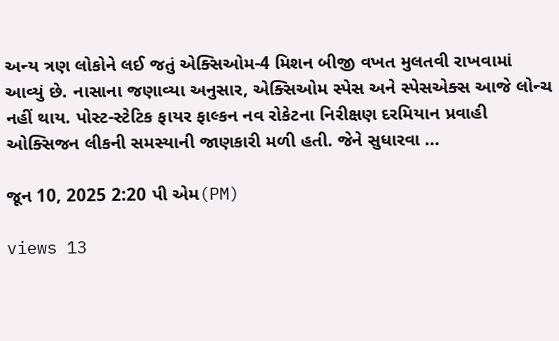અન્ય ત્રણ લોકોને લઈ જતું એક્સિઓમ-4 મિશન બીજી વખત મુલતવી રાખવામાં આવ્યું છે. નાસાના જણાવ્યા અનુસાર, એક્સિઓમ સ્પેસ અને સ્પેસએક્સ આજે લોન્ચ નહીં થાય. પોસ્ટ-સ્ટેટિક ફાયર ફાલ્કન નવ રોકેટના નિરીક્ષણ દરમિયાન પ્રવાહી ઓક્સિજન લીકની સમસ્યાની જાણકારી મળી હતી. જેને સુધારવા ...

જૂન 10, 2025 2:20 પી એમ(PM)

views 13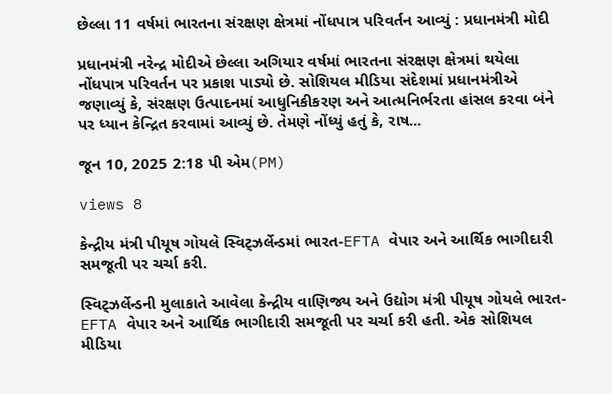છેલ્લા 11 વર્ષમાં ભારતના સંરક્ષણ ક્ષેત્રમાં નોંધપાત્ર પરિવર્તન આવ્યું : પ્રધાનમંત્રી મોદી

પ્રધાનમંત્રી નરેન્દ્ર મોદીએ છેલ્લા અગિયાર વર્ષમાં ભારતના સંરક્ષણ ક્ષેત્રમાં થયેલા નોંધપાત્ર પરિવર્તન પર પ્રકાશ પાડ્યો છે. સોશિયલ મીડિયા સંદેશમાં પ્રધાનમંત્રીએ જણાવ્યું કે, સંરક્ષણ ઉત્પાદનમાં આધુનિકીકરણ અને આત્મનિર્ભરતા હાંસલ કરવા બંને પર ધ્યાન કેન્દ્રિત કરવામાં આવ્યું છે. તેમણે નોંધ્યું હતું કે, રાષ...

જૂન 10, 2025 2:18 પી એમ(PM)

views 8

કેન્દ્રીય મંત્રી પીયૂષ ગોયલે સ્વિટ્ઝર્લેન્ડમાં ભારત-EFTA વેપાર અને આર્થિક ભાગીદારી સમજૂતી પર ચર્ચા કરી.

સ્વિટ્ઝર્લેન્ડની મુલાકાતે આવેલા કેન્દ્રીય વાણિજ્ય અને ઉદ્યોગ મંત્રી પીયૂષ ગોયલે ભારત-EFTA વેપાર અને આર્થિક ભાગીદારી સમજૂતી પર ચર્ચા કરી હતી. એક સોશિયલ મીડિયા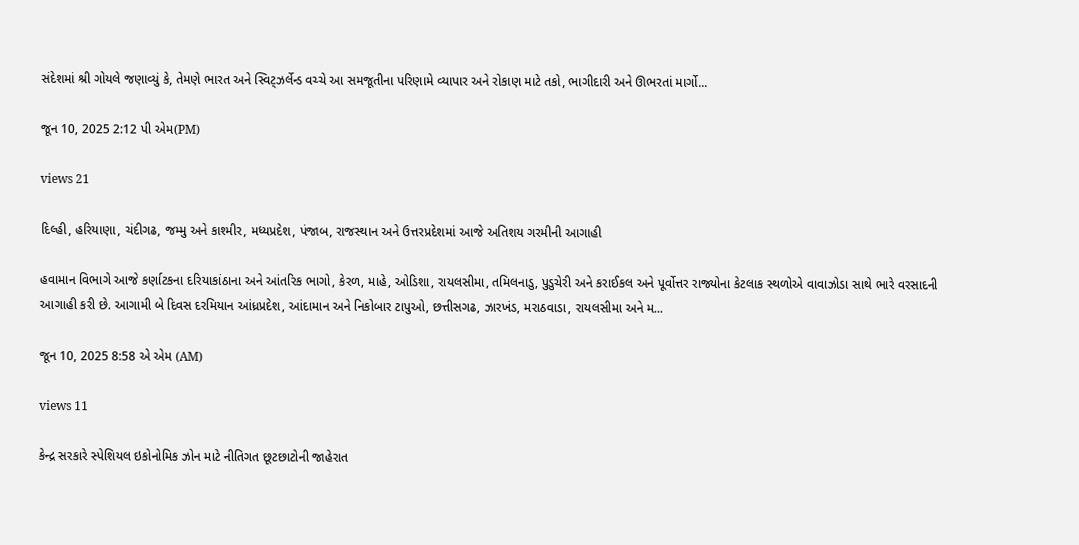સંદેશમાં શ્રી ગોયલે જણાવ્યું કે, તેમણે ભારત અને સ્વિટ્ઝર્લેન્ડ વચ્ચે આ સમજૂતીના પરિણામે વ્યાપાર અને રોકાણ માટે તકો, ભાગીદારી અને ઊભરતાં માર્ગો...

જૂન 10, 2025 2:12 પી એમ(PM)

views 21

દિલ્હી, હરિયાણા, ચંદીગઢ, જમ્મુ અને કાશ્મીર, મધ્યપ્રદેશ, પંજાબ, રાજસ્થાન અને ઉત્તરપ્રદેશમાં આજે અતિશય ગરમીની આગાહી

હવામાન વિભાગે આજે કર્ણાટકના દરિયાકાંઠાના અને આંતરિક ભાગો, કેરળ, માહે, ઓડિશા, રાયલસીમા, તમિલનાડુ, પુડુચેરી અને કરાઈકલ અને પૂર્વોત્તર રાજ્યોના કેટલાક સ્થળોએ વાવાઝોડા સાથે ભારે વરસાદની આગાહી કરી છે. આગામી બે દિવસ દરમિયાન આંધ્રપ્રદેશ, આંદામાન અને નિકોબાર ટાપુઓ, છત્તીસગઢ, ઝારખંડ, મરાઠવાડા, રાયલસીમા અને મ...

જૂન 10, 2025 8:58 એ એમ (AM)

views 11

કેન્દ્ર સરકારે સ્પેશિયલ ઇકોનોમિક ઝોન માટે નીતિગત છૂટછાટોની જાહેરાત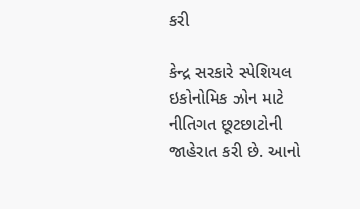કરી

કેન્દ્ર સરકારે સ્પેશિયલ ઇકોનોમિક ઝોન માટે નીતિગત છૂટછાટોની જાહેરાત કરી છે. આનો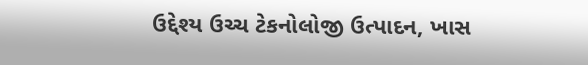ઉદ્દેશ્ય ઉચ્ચ ટેકનોલોજી ઉત્પાદન, ખાસ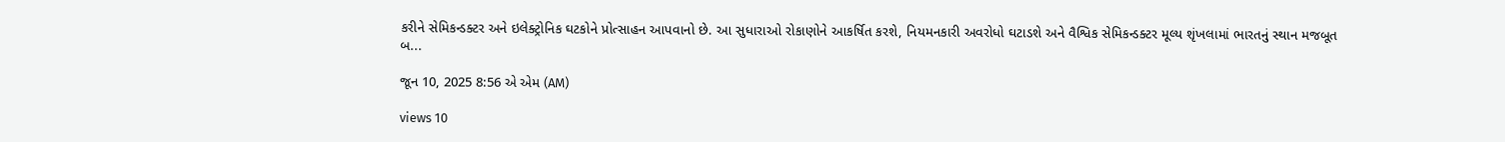કરીને સેમિકન્ડક્ટર અને ઇલેક્ટ્રોનિક ઘટકોને પ્રોત્સાહન આપવાનો છે. આ સુધારાઓ રોકાણોને આકર્ષિત કરશે, નિયમનકારી અવરોધો ઘટાડશે અને વૈશ્વિક સેમિકન્ડક્ટર મૂલ્ય શૃંખલામાં ભારતનું સ્થાન મજબૂત બ...

જૂન 10, 2025 8:56 એ એમ (AM)

views 10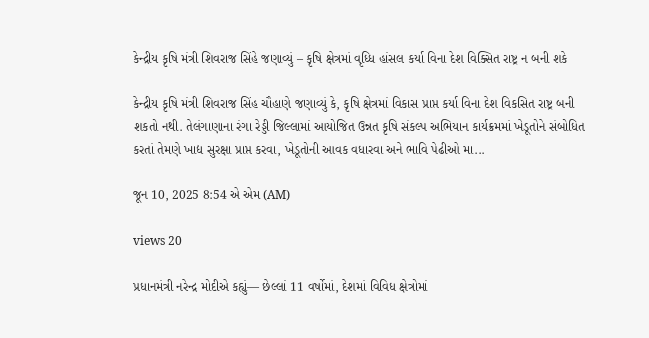કેન્દ્રીય કૃષિ મંત્રી શિવરાજ સિંહે જણાવ્યું – કૃષિ ક્ષેત્રમાં વૃધ્ધિ હાંસલ કર્યા વિના દેશ વિક્સિત રાષ્ટ્ર ન બની શકે

કેન્દ્રીય કૃષિ મંત્રી શિવરાજ સિંહ ચૌહાણે જણાવ્યું કે, કૃષિ ક્ષેત્રમાં વિકાસ પ્રાપ્ત કર્યા વિના દેશ વિકસિત રાષ્ટ્ર બની શકતો નથી. તેલંગાણાના રંગા રેડ્ડી જિલ્લામાં આયોજિત ઉન્નત કૃષિ સંકલ્પ અભિયાન કાર્યક્રમમાં ખેડૂતોને સંબોધિત કરતાં તેમણે ખાદ્ય સુરક્ષા પ્રાપ્ત કરવા, ખેડૂતોની આવક વધારવા અને ભાવિ પેઢીઓ મા...

જૂન 10, 2025 8:54 એ એમ (AM)

views 20

પ્રધાનમંત્રી નરેન્દ્ર મોદીએ કહ્યું— છેલ્લાં 11 વર્ષોમાં, દેશમાં વિવિધ ક્ષેત્રોમાં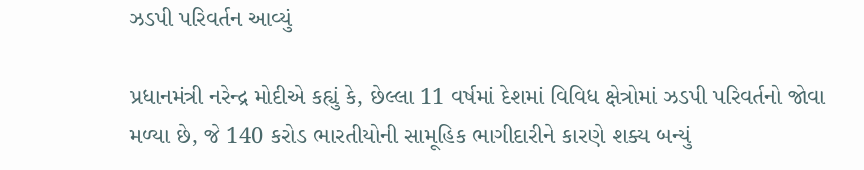ઝડપી પરિવર્તન આવ્યું

પ્રધાનમંત્રી નરેન્દ્ર મોદીએ કહ્યું કે, છેલ્લા 11 વર્ષમાં દેશમાં વિવિધ ક્ષેત્રોમાં ઝડપી પરિવર્તનો જોવા મળ્યા છે, જે 140 કરોડ ભારતીયોની સામૂહિક ભાગીદારીને કારણે શક્ય બન્યું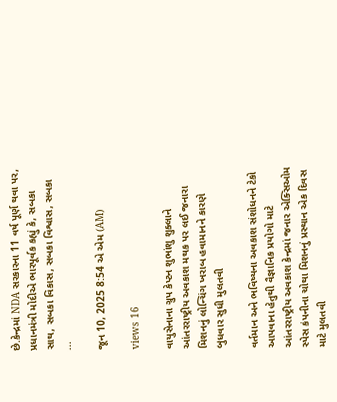છે.કેન્દ્રમાં NDA સરકારના 11 વર્ષ પૂર્ણ થવા પર, પ્રધાનમંત્રી મોદીએ ભારપૂર્વક કહ્યું કે, સબકા સાથ, સબકા વિકાસ, સબકા વિશ્વાસ, સબકા ...

જૂન 10, 2025 8:54 એ એમ (AM)

views 16

વાયુસેનાના ગ્રુપ કેપ્ટન શુભાંશુ શુક્લાને આંતરરાષ્ટ્રીય અવકાશ મથક પર લઈ જનારા મિશનનું લોન્ચિંગ ખરાબ હવામાનને કારણે બુધવાર સુધી મુલતવી

વર્તમાન અને ભવિષ્યના અવકાશ સંશોધનને ટેકો આપવાના હેતુથી વૈજ્ઞાનિક પ્રયોગો માટે આંતરરાષ્ટ્રીય અવકાશ કેન્દ્રમાં જનાર એક્સિઓમ સ્પેસ કંપનીના ચોથા મિશનનું પ્રસ્થાન એક દિવસ માટે મુલતવી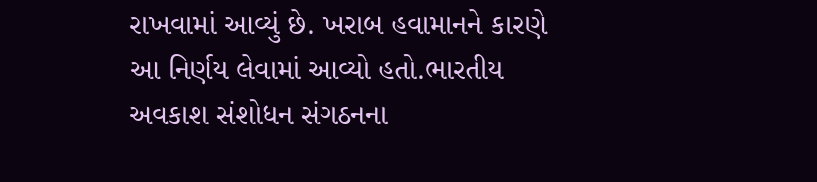રાખવામાં આવ્યું છે. ખરાબ હવામાનને કારણે આ નિર્ણય લેવામાં આવ્યો હતો.ભારતીય અવકાશ સંશોધન સંગઠનના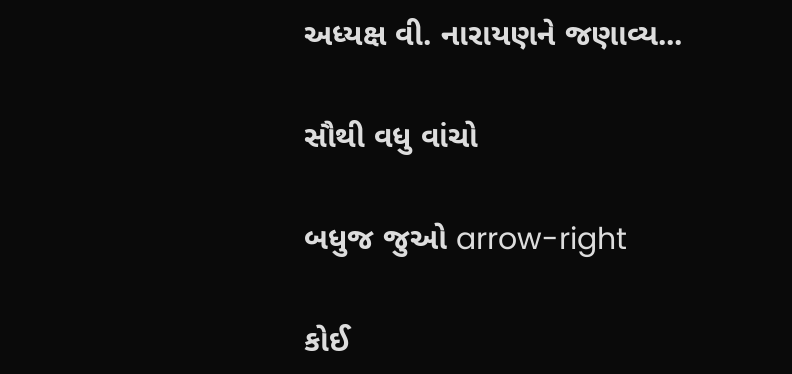અધ્યક્ષ વી. નારાયણને જણાવ્ય...

સૌથી વધુ વાંચો

બધુજ જુઓ arrow-right

કોઈ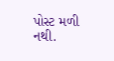પોસ્ટ મળી નથી.